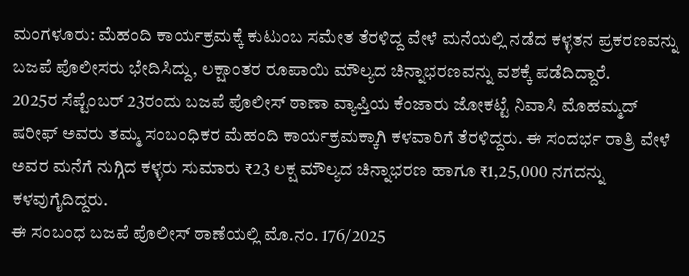ಮಂಗಳೂರು: ಮೆಹಂದಿ ಕಾರ್ಯಕ್ರಮಕ್ಕೆ ಕುಟುಂಬ ಸಮೇತ ತೆರಳಿದ್ದ ವೇಳೆ ಮನೆಯಲ್ಲಿ ನಡೆದ ಕಳ್ಳತನ ಪ್ರಕರಣವನ್ನು ಬಜಪೆ ಪೊಲೀಸರು ಭೇದಿಸಿದ್ದು, ಲಕ್ಷಾಂತರ ರೂಪಾಯಿ ಮೌಲ್ಯದ ಚಿನ್ನಾಭರಣವನ್ನು ವಶಕ್ಕೆ ಪಡೆದಿದ್ದಾರೆ.
2025ರ ಸೆಪ್ಟೆಂಬರ್ 23ರಂದು ಬಜಪೆ ಪೊಲೀಸ್ ಠಾಣಾ ವ್ಯಾಪ್ತಿಯ ಕೆಂಜಾರು ಜೋಕಟ್ಟೆ ನಿವಾಸಿ ಮೊಹಮ್ಮದ್ ಷರೀಫ್ ಅವರು ತಮ್ಮ ಸಂಬಂಧಿಕರ ಮೆಹಂದಿ ಕಾರ್ಯಕ್ರಮಕ್ಕಾಗಿ ಕಳವಾರಿಗೆ ತೆರಳಿದ್ದರು. ಈ ಸಂದರ್ಭ ರಾತ್ರಿ ವೇಳೆ ಅವರ ಮನೆಗೆ ನುಗ್ಗಿದ ಕಳ್ಳರು ಸುಮಾರು ₹23 ಲಕ್ಷ ಮೌಲ್ಯದ ಚಿನ್ನಾಭರಣ ಹಾಗೂ ₹1,25,000 ನಗದನ್ನು ಕಳವುಗೈದಿದ್ದರು.
ಈ ಸಂಬಂಧ ಬಜಪೆ ಪೊಲೀಸ್ ಠಾಣೆಯಲ್ಲಿ ಮೊ.ನಂ. 176/2025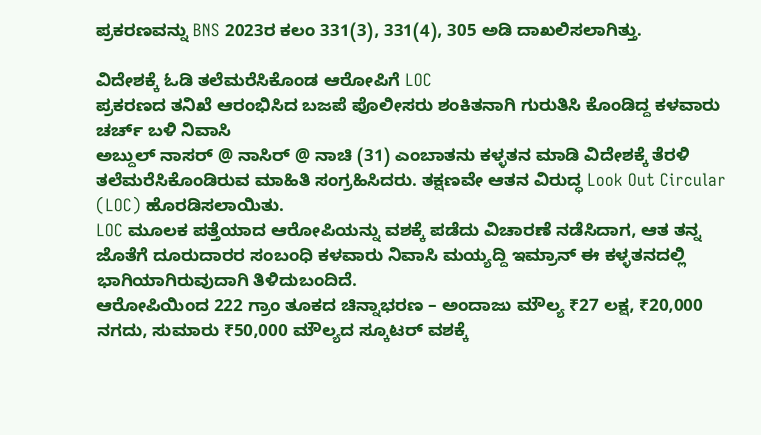ಪ್ರಕರಣವನ್ನು BNS 2023ರ ಕಲಂ 331(3), 331(4), 305 ಅಡಿ ದಾಖಲಿಸಲಾಗಿತ್ತು.

ವಿದೇಶಕ್ಕೆ ಓಡಿ ತಲೆಮರೆಸಿಕೊಂಡ ಆರೋಪಿಗೆ LOC
ಪ್ರಕರಣದ ತನಿಖೆ ಆರಂಭಿಸಿದ ಬಜಪೆ ಪೊಲೀಸರು ಶಂಕಿತನಾಗಿ ಗುರುತಿಸಿ ಕೊಂಡಿದ್ದ ಕಳವಾರು ಚರ್ಚ್ ಬಳಿ ನಿವಾಸಿ
ಅಬ್ದುಲ್ ನಾಸರ್ @ ನಾಸಿರ್ @ ನಾಚಿ (31) ಎಂಬಾತನು ಕಳ್ಳತನ ಮಾಡಿ ವಿದೇಶಕ್ಕೆ ತೆರಳಿ ತಲೆಮರೆಸಿಕೊಂಡಿರುವ ಮಾಹಿತಿ ಸಂಗ್ರಹಿಸಿದರು. ತಕ್ಷಣವೇ ಆತನ ವಿರುದ್ಧ Look Out Circular (LOC) ಹೊರಡಿಸಲಾಯಿತು.
LOC ಮೂಲಕ ಪತ್ತೆಯಾದ ಆರೋಪಿಯನ್ನು ವಶಕ್ಕೆ ಪಡೆದು ವಿಚಾರಣೆ ನಡೆಸಿದಾಗ, ಆತ ತನ್ನ ಜೊತೆಗೆ ದೂರುದಾರರ ಸಂಬಂಧಿ ಕಳವಾರು ನಿವಾಸಿ ಮಯ್ಯದ್ದಿ ಇಮ್ರಾನ್ ಈ ಕಳ್ಳತನದಲ್ಲಿ ಭಾಗಿಯಾಗಿರುವುದಾಗಿ ತಿಳಿದುಬಂದಿದೆ.
ಆರೋಪಿಯಿಂದ 222 ಗ್ರಾಂ ತೂಕದ ಚಿನ್ನಾಭರಣ – ಅಂದಾಜು ಮೌಲ್ಯ ₹27 ಲಕ್ಷ, ₹20,000 ನಗದು, ಸುಮಾರು ₹50,000 ಮೌಲ್ಯದ ಸ್ಕೂಟರ್ ವಶಕ್ಕೆ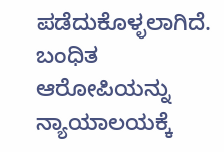ಪಡೆದುಕೊಳ್ಳಲಾಗಿದೆ.
ಬಂಧಿತ ಆರೋಪಿಯನ್ನು ನ್ಯಾಯಾಲಯಕ್ಕೆ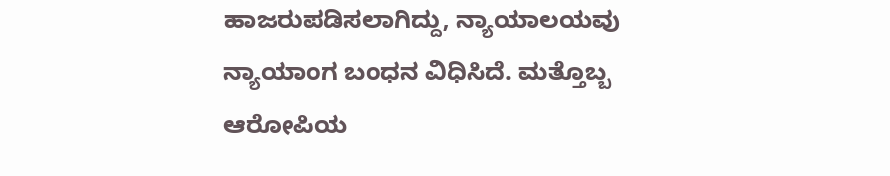ಹಾಜರುಪಡಿಸಲಾಗಿದ್ದು, ನ್ಯಾಯಾಲಯವು ನ್ಯಾಯಾಂಗ ಬಂಧನ ವಿಧಿಸಿದೆ. ಮತ್ತೊಬ್ಬ ಆರೋಪಿಯ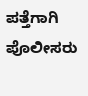ಪತ್ತೆಗಾಗಿ ಪೊಲೀಸರು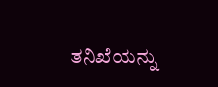ತನಿಖೆಯನ್ನು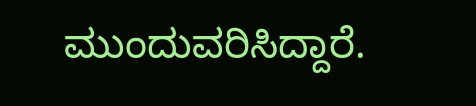ಮುಂದುವರಿಸಿದ್ದಾರೆ.